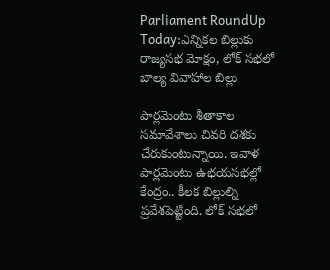Parliament RoundUp Today:ఎన్నికల బిల్లుకు రాజ్యసభ మోక్షం, లోక్ సభలో బాల్య వివాహాల బిల్లు

పార్లమెంటు శీతాకాల సమావేశాలు చివరి దశకు చేరుకుంటున్నాయి. ఇవాళ పార్లమెంటు ఉభయసభల్లో కేంద్రం.. కీలక బిల్లుల్ని ప్రవేశపెట్టింది. లోక్ సభలో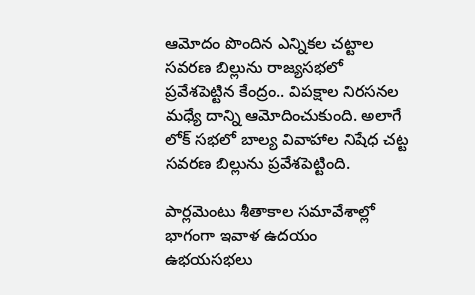ఆమోదం పొందిన ఎన్నికల చట్టాల సవరణ బిల్లును రాజ్యసభలో ప్రవేశపెట్టిన కేంద్రం.. విపక్షాల నిరసనల మధ్యే దాన్ని ఆమోదించుకుంది. అలాగే లోక్ సభలో బాల్య వివాహాల నిషేధ చట్ట సవరణ బిల్లును ప్రవేశపెట్టింది.

పార్లమెంటు శీతాకాల సమావేశాల్లో భాగంగా ఇవాళ ఉదయం ఉభయసభలు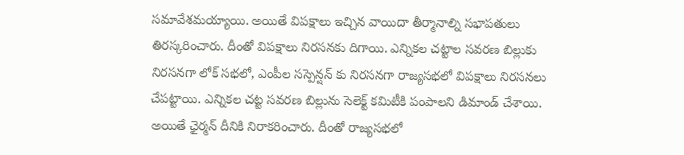సమావేశమయ్యాయి. అయితే విపక్షాలు ఇచ్చిన వాయిదా తీర్మానాల్ని సభాపతులు తిరస్కరించారు. దీంతో విపక్షాలు నిరసనకు దిగాయి. ఎన్నికల చట్టాల సవరణ బిల్లుకు నిరసనగా లోక్ సభలో, ఎంపీల సస్పెన్షన్ కు నిరసనగా రాజ్యసభలో విపక్షాలు నిరసనలు చేపట్టాయి. ఎన్నికల చట్ట సవరణ బిల్లును సెలెక్ట్ కమిటీకి పంపాలని డిమాండ్ చేశాయి. అయితే ఛైర్మన్ దీనికి నిరాకరించారు. దీంతో రాజ్యసభలో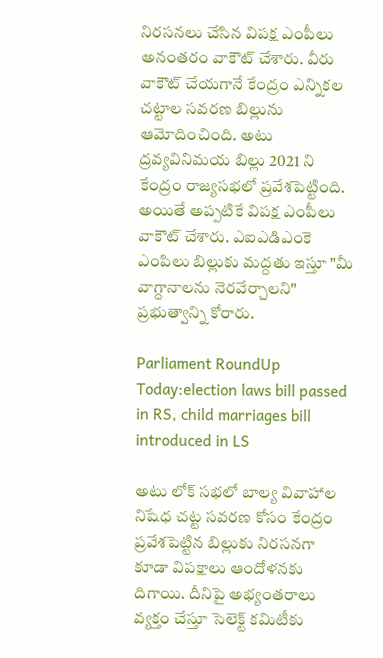నిరసనలు చేసిన విపక్ష ఎంపీలు అనంతరం వాకౌట్ చేశారు. వీరు వాకౌట్ చేయగానే కేంద్రం ఎన్నికల చట్టాల సవరణ బిల్లును ఆమోదించింది. అటు ద్రవ్యవినిమయ బిల్లు 2021 ని కేంద్రం రాజ్యసభలో ప్రవేశపెట్టింది. అయితే అప్పటికే విపక్ష ఎంపీలు వాకౌట్ చేశారు. ఎఐఎడిఎంకె ఎంపిలు బిల్లుకు మద్దతు ఇస్తూ "మీ వాగ్దానాలను నెరవేర్చాలని" ప్రభుత్వాన్ని కోరారు.

Parliament RoundUp Today:election laws bill passed in RS, child marriages bill introduced in LS

అటు లోక్ సభలో బాల్య వివాహాల నిషేధ చట్ట సవరణ కోసం కేంద్రం ప్రవేశపెట్టిన బిల్లుకు నిరసనగా కూడా విపక్షాలు ఆందోళనకు దిగాయి. దీనిపై అభ్యంతరాలు వ్యక్తం చేస్తూ సెలెక్ట్ కమిటీకు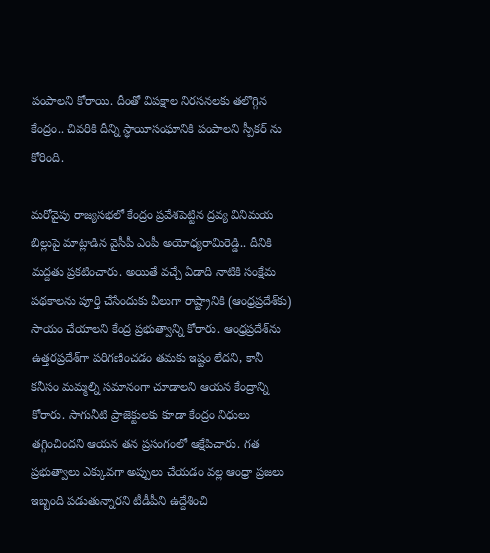పంపాలని కోరాయి. దీంతో విపక్షాల నిరసనలకు తలొగ్గిన కేంద్రం.. చివరికి దీన్ని స్ధాయీసంఘానికి పంపాలని స్పీకర్ ను కోరింది.

మరోవైపు రాజ్యసభలో కేంద్రం ప్రవేశపెట్టిన ద్రవ్య వినిమయ బిల్లుపై మాట్లాడిన వైసీపీ ఎంపీ అయోధ్యరామిరెడ్డి.. దీనికి మద్దతు ప్రకటించారు. అయితే వచ్చే ఏడాది నాటికి సంక్షేమ పథకాలను పూర్తి చేసేందుకు వీలుగా రాష్ట్రానికి (ఆంధ్రప్రదేశ్‌కు) సాయం చేయాలని కేంద్ర ప్రభుత్వాన్ని కోరారు. ఆంధ్రప్రదేశ్‌ను ఉత్తరప్రదేశ్‌గా పరిగణించడం తమకు ఇష్టం లేదని, కానీ కనీసం మమ్మల్ని సమానంగా చూడాలని ఆయన కేంద్రాన్ని కోరారు. సాగునీటి ప్రాజెక్టులకు కూడా కేంద్రం నిధులు తగ్గించిందని ఆయన తన ప్రసంగంలో ఆక్షేపిచారు. గత ప్రభుత్వాలు ఎక్కువగా అప్పులు చేయడం వల్ల ఆంధ్రా ప్రజలు ఇబ్బంది పడుతున్నారని టీడీపీని ఉద్దేశించి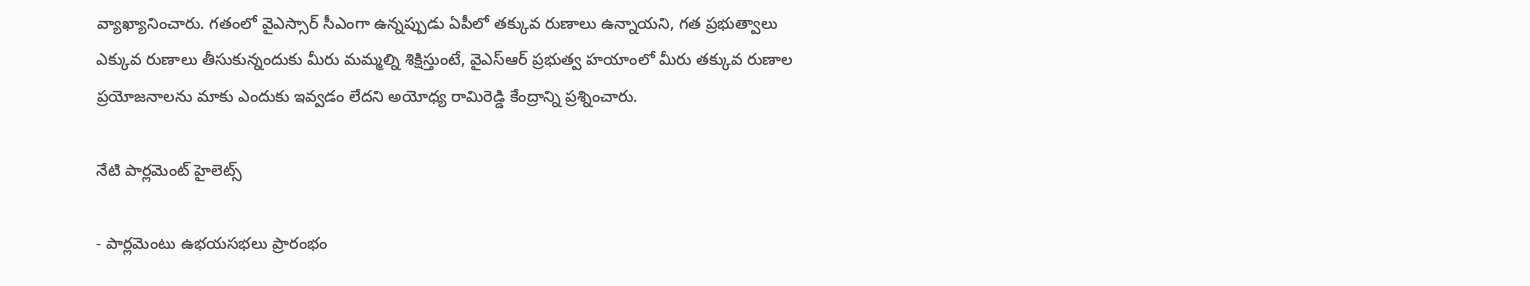వ్యాఖ్యానించారు. గతంలో వైఎస్సార్ సీఎంగా ఉన్నప్పుడు ఏపీలో తక్కువ రుణాలు ఉన్నాయని, గత ప్రభుత్వాలు ఎక్కువ రుణాలు తీసుకున్నందుకు మీరు మమ్మల్ని శిక్షిస్తుంటే, వైఎస్ఆర్ ప్రభుత్వ హయాంలో మీరు తక్కువ రుణాల ప్రయోజనాలను మాకు ఎందుకు ఇవ్వడం లేదని అయోధ్య రామిరెడ్డి కేంద్రాన్ని ప్రశ్నించారు.

నేటి పార్లమెంట్ హైలెట్స్

- పార్లమెంటు ఉభయసభలు ప్రారంభం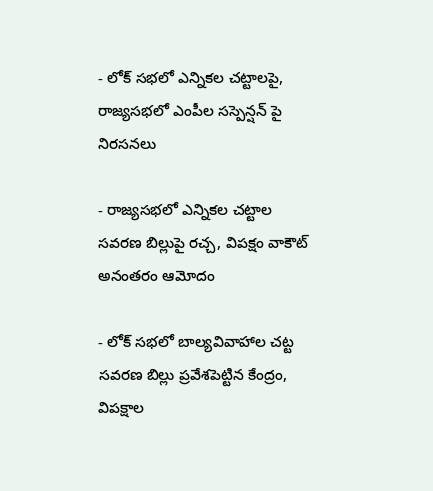- లోక్ సభలో ఎన్నికల చట్టాలపై, రాజ్యసభలో ఎంపీల సస్పెన్షన్ పై నిరసనలు

- రాజ్యసభలో ఎన్నికల చట్టాల సవరణ బిల్లుపై రచ్చ, విపక్షం వాకౌట్ అనంతరం ఆమోదం

- లోక్ సభలో బాల్యవివాహాల చట్ట సవరణ బిల్లు ప్రవేశపెట్టిన కేంద్రం, విపక్షాల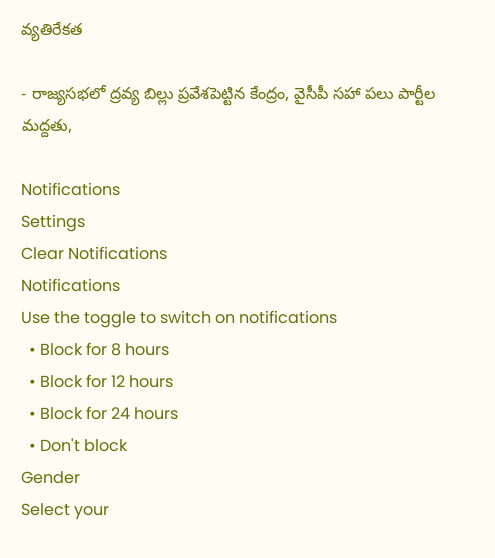వ్యతిరేకత

- రాజ్యసభలో ద్రవ్య బిల్లు ప్రవేశపెట్టిన కేంద్రం, వైసీపీ సహా పలు పార్టీల మద్దతు,

Notifications
Settings
Clear Notifications
Notifications
Use the toggle to switch on notifications
  • Block for 8 hours
  • Block for 12 hours
  • Block for 24 hours
  • Don't block
Gender
Select your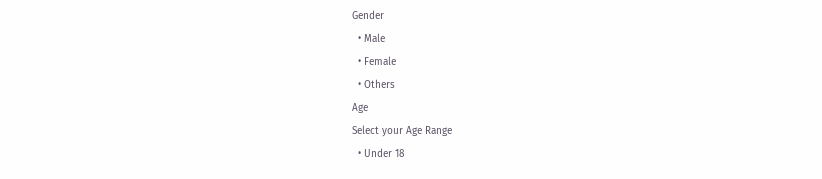Gender
  • Male
  • Female
  • Others
Age
Select your Age Range
  • Under 18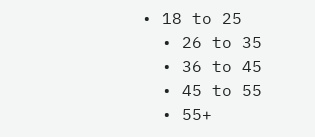• 18 to 25
  • 26 to 35
  • 36 to 45
  • 45 to 55
  • 55+